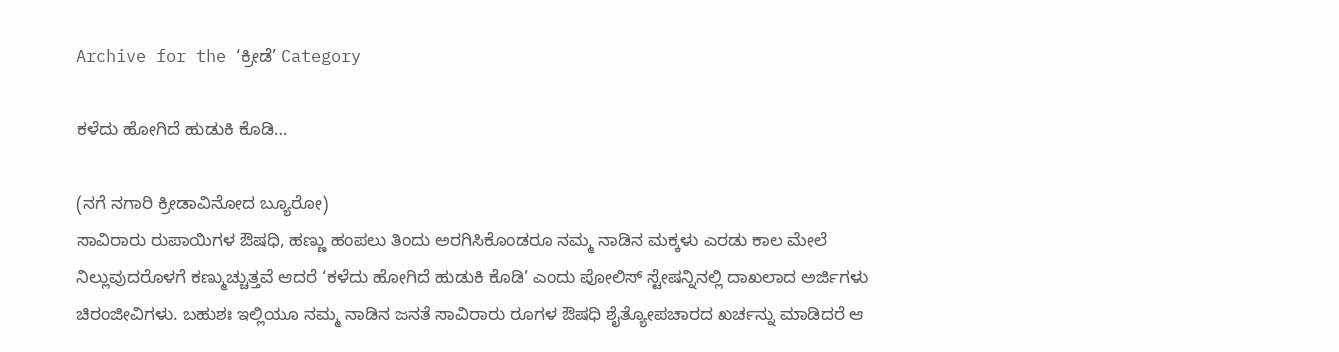Archive for the ‘ಕ್ರೀಡೆ’ Category

ಕಳೆದು ಹೋಗಿದೆ ಹುಡುಕಿ ಕೊಡಿ…

(ನಗೆ ನಗಾರಿ ಕ್ರೀಡಾವಿನೋದ ಬ್ಯೂರೋ)
ಸಾವಿರಾರು ರುಪಾಯಿಗಳ ಔಷಧಿ, ಹಣ್ಣು ಹಂಪಲು ತಿಂದು ಅರಗಿಸಿಕೊಂಡರೂ ನಮ್ಮ ನಾಡಿನ ಮಕ್ಕಳು ಎರಡು ಕಾಲ ಮೇಲೆ ನಿಲ್ಲುವುದರೊಳಗೆ ಕಣ್ಮುಚ್ಚುತ್ತವೆ ಆದರೆ ‘ಕಳೆದು ಹೋಗಿದೆ ಹುಡುಕಿ ಕೊಡಿ’ ಎಂದು ಪೋಲಿಸ್ ಸ್ಟೇಷನ್ನಿನಲ್ಲಿ ದಾಖಲಾದ ಅರ್ಜಿಗಳು ಚಿರಂಜೀವಿಗಳು. ಬಹುಶಃ ಇಲ್ಲಿಯೂ ನಮ್ಮ ನಾಡಿನ ಜನತೆ ಸಾವಿರಾರು ರೂಗಳ ಔಷಧಿ ಶೈತ್ಯೋಪಚಾರದ ಖರ್ಚನ್ನು ಮಾಡಿದರೆ ಆ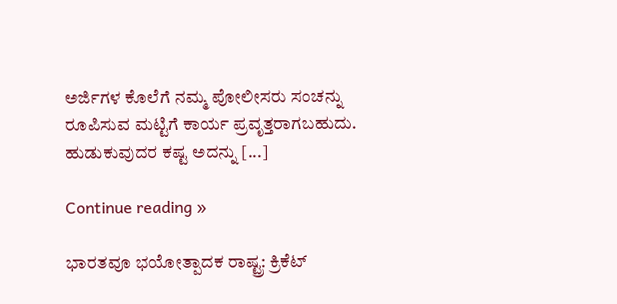ಅರ್ಜಿಗಳ ಕೊಲೆಗೆ ನಮ್ಮ ಪೋಲೀಸರು ಸಂಚನ್ನು ರೂಪಿಸುವ ಮಟ್ಟಿಗೆ ಕಾರ್ಯ ಪ್ರವೃತ್ತರಾಗಬಹುದು.
ಹುಡುಕುವುದರ ಕಷ್ಟ ಅದನ್ನು [...]

Continue reading »

ಭಾರತವೂ ಭಯೋತ್ಪಾದಕ ರಾಷ್ಟ್ರ: ಕ್ರಿಕೆಟ್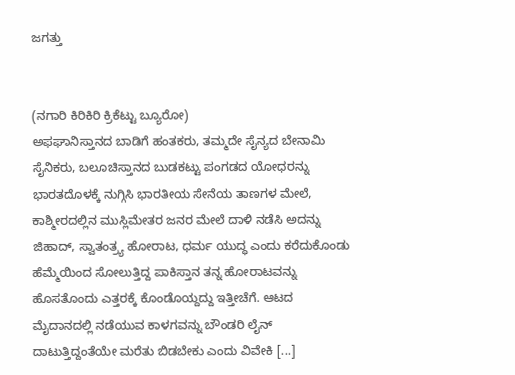ಜಗತ್ತು


(ನಗಾರಿ ಕಿರಿಕಿರಿ ಕ್ರಿಕೆಟ್ಟು ಬ್ಯೂರೋ)
ಅಫಘಾನಿಸ್ತಾನದ ಬಾಡಿಗೆ ಹಂತಕರು, ತಮ್ಮದೇ ಸೈನ್ಯದ ಬೇನಾಮಿ ಸೈನಿಕರು, ಬಲೂಚಿಸ್ತಾನದ ಬುಡಕಟ್ಟು ಪಂಗಡದ ಯೋಧರನ್ನು ಭಾರತದೊಳಕ್ಕೆ ನುಗ್ಗಿಸಿ ಭಾರತೀಯ ಸೇನೆಯ ತಾಣಗಳ ಮೇಲೆ, ಕಾಶ್ಮೀರದಲ್ಲಿನ ಮುಸ್ಲಿಮೇತರ ಜನರ ಮೇಲೆ ದಾಳಿ ನಡೆಸಿ ಅದನ್ನು ಜಿಹಾದ್, ಸ್ವಾತಂತ್ರ್ಯ ಹೋರಾಟ, ಧರ್ಮ ಯುದ್ಧ ಎಂದು ಕರೆದುಕೊಂಡು ಹೆಮ್ಮೆಯಿಂದ ಸೋಲುತ್ತಿದ್ದ ಪಾಕಿಸ್ತಾನ ತನ್ನ ಹೋರಾಟವನ್ನು ಹೊಸತೊಂದು ಎತ್ತರಕ್ಕೆ ಕೊಂಡೊಯ್ದದ್ದು ಇತ್ತೀಚೆಗೆ. ಆಟದ ಮೈದಾನದಲ್ಲಿ ನಡೆಯುವ ಕಾಳಗವನ್ನು ಬೌಂಡರಿ ಲೈನ್ ದಾಟುತ್ತಿದ್ದಂತೆಯೇ ಮರೆತು ಬಿಡಬೇಕು ಎಂದು ವಿವೇಕಿ [...]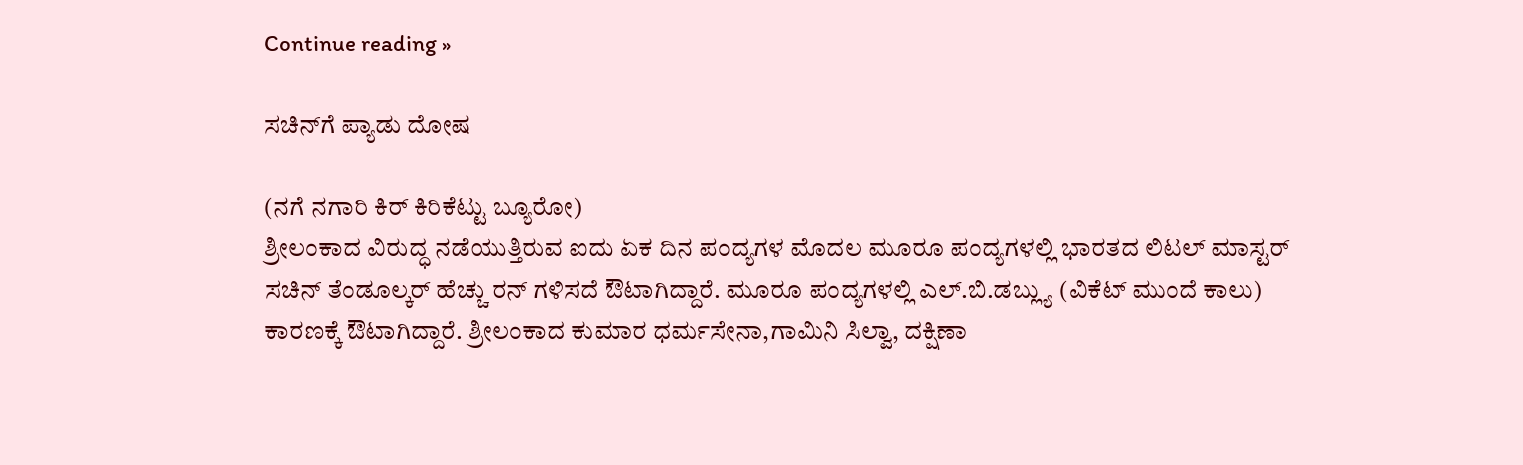Continue reading »

ಸಚಿನ್‌ಗೆ ಪ್ಯಾಡು ದೋಷ

(ನಗೆ ನಗಾರಿ ಕಿರ್ ಕಿರಿಕೆಟ್ಟು ಬ್ಯೂರೋ)
ಶ್ರೀಲಂಕಾದ ವಿರುದ್ಧ ನಡೆಯುತ್ತಿರುವ ಐದು ಏಕ ದಿನ ಪಂದ್ಯಗಳ ಮೊದಲ ಮೂರೂ ಪಂದ್ಯಗಳಲ್ಲಿ ಭಾರತದ ಲಿಟಲ್ ಮಾಸ್ಟರ್ ಸಚಿನ್ ತೆಂಡೂಲ್ಕರ್ ಹೆಚ್ಚು ರನ್ ಗಳಿಸದೆ ಔಟಾಗಿದ್ದಾರೆ. ಮೂರೂ ಪಂದ್ಯಗಳಲ್ಲಿ ಎಲ್.ಬಿ.ಡಬ್ಲ್ಯು (ವಿಕೆಟ್ ಮುಂದೆ ಕಾಲು) ಕಾರಣಕ್ಕೆ ಔಟಾಗಿದ್ದಾರೆ. ಶ್ರೀಲಂಕಾದ ಕುಮಾರ ಧರ್ಮಸೇನಾ,ಗಾಮಿನಿ ಸಿಲ್ವಾ, ದಕ್ಷಿಣಾ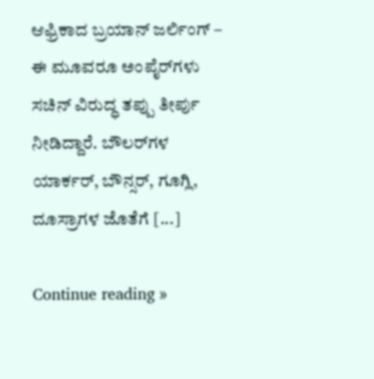ಆಫ್ರಿಕಾದ ಬ್ರಯಾನ್ ಜರ್ಲಿಂಗ್ – ಈ ಮೂವರೂ ಅಂಪೈರ್‌ಗಳು ಸಚಿನ್ ವಿರುದ್ಧ ತಪ್ಪು ತೀರ್ಪು ನೀಡಿದ್ದಾರೆ. ಬೌಲರ್‌ಗಳ ಯಾರ್ಕರ್, ಬೌನ್ಸರ್, ಗೂಗ್ಲಿ, ದೂಸ್ರಾಗಳ ಜೊತೆಗೆ [...]

Continue reading »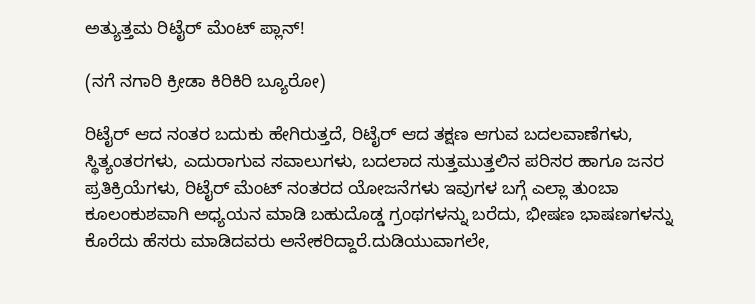ಅತ್ಯುತ್ತಮ ರಿಟೈರ್ ಮೆಂಟ್ ಪ್ಲಾನ್!

(ನಗೆ ನಗಾರಿ ಕ್ರೀಡಾ ಕಿರಿಕಿರಿ ಬ್ಯೂರೋ)

ರಿಟೈರ್ ಆದ ನಂತರ ಬದುಕು ಹೇಗಿರುತ್ತದೆ, ರಿಟೈರ್ ಆದ ತಕ್ಷಣ ಆಗುವ ಬದಲವಾಣೆಗಳು, ಸ್ಥಿತ್ಯಂತರಗಳು, ಎದುರಾಗುವ ಸವಾಲುಗಳು, ಬದಲಾದ ಸುತ್ತಮುತ್ತಲಿನ ಪರಿಸರ ಹಾಗೂ ಜನರ ಪ್ರತಿಕ್ರಿಯೆಗಳು, ರಿಟೈರ್ ಮೆಂಟ್ ನಂತರದ ಯೋಜನೆಗಳು ಇವುಗಳ ಬಗ್ಗೆ ಎಲ್ಲಾ ತುಂಬಾ ಕೂಲಂಕುಶವಾಗಿ ಅಧ್ಯಯನ ಮಾಡಿ ಬಹುದೊಡ್ಡ ಗ್ರಂಥಗಳನ್ನು ಬರೆದು, ಭೀಷಣ ಭಾಷಣಗಳನ್ನು ಕೊರೆದು ಹೆಸರು ಮಾಡಿದವರು ಅನೇಕರಿದ್ದಾರೆ.ದುಡಿಯುವಾಗಲೇ,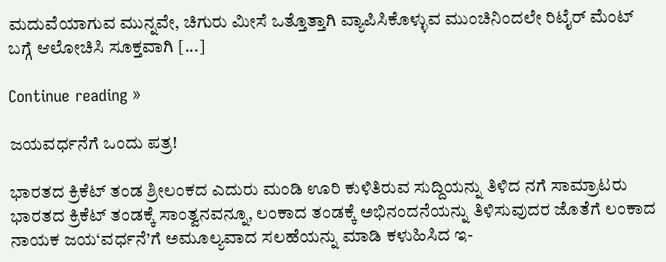ಮದುವೆಯಾಗುವ ಮುನ್ನವೇ, ಚಿಗುರು ಮೀಸೆ ಒತ್ತೊತ್ತಾಗಿ ವ್ಯಾಪಿಸಿಕೊಳ್ಳುವ ಮುಂಚಿನಿಂದಲೇ ರಿಟೈರ್ ಮೆಂಟ್ ಬಗ್ಗೆ ಆಲೋಚಿಸಿ ಸೂಕ್ತವಾಗಿ [...]

Continue reading »

ಜಯವರ್ಧನೆಗೆ ಒಂದು ಪತ್ರ!

ಭಾರತದ ಕ್ರಿಕೆಟ್ ತಂಡ ಶ್ರೀಲಂಕದ ಎದುರು ಮಂಡಿ ಊರಿ ಕುಳಿತಿರುವ ಸುದ್ದಿಯನ್ನು ತಿಳಿದ ನಗೆ ಸಾಮ್ರಾಟರು ಭಾರತದ ಕ್ರಿಕೆಟ್ ತಂಡಕ್ಕೆ ಸಾಂತ್ವನವನ್ನೂ, ಲಂಕಾದ ತಂಡಕ್ಕೆ ಅಭಿನಂದನೆಯನ್ನು ತಿಳಿಸುವುದರ ಜೊತೆಗೆ ಲಂಕಾದ ನಾಯಕ ಜಯ‘ವರ್ಧನೆ’ಗೆ ಅಮೂಲ್ಯವಾದ ಸಲಹೆಯನ್ನು ಮಾಡಿ ಕಳುಹಿಸಿದ ಇ-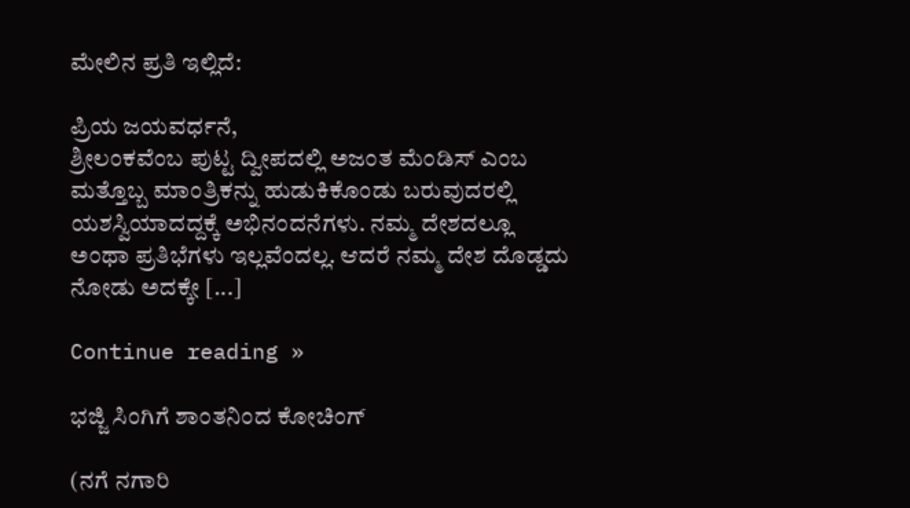ಮೇಲಿನ ಪ್ರತಿ ಇಲ್ಲಿದೆ:

ಪ್ರಿಯ ಜಯವರ್ಧನೆ,
ಶ್ರೀಲಂಕವೆಂಬ ಪುಟ್ಟ ದ್ವೀಪದಲ್ಲಿ ಅಜಂತ ಮೆಂಡಿಸ್ ಎಂಬ ಮತ್ತೊಬ್ಬ ಮಾಂತ್ರಿಕನ್ನು ಹುಡುಕಿಕೊಂಡು ಬರುವುದರಲ್ಲಿ ಯಶಸ್ವಿಯಾದದ್ದಕ್ಕೆ ಅಭಿನಂದನೆಗಳು. ನಮ್ಮ ದೇಶದಲ್ಲೂ ಅಂಥಾ ಪ್ರತಿಭೆಗಳು ಇಲ್ಲವೆಂದಲ್ಲ. ಆದರೆ ನಮ್ಮ ದೇಶ ದೊಡ್ಡದು ನೋಡು ಅದಕ್ಕೇ [...]

Continue reading »

ಭಜ್ಜಿ ಸಿಂಗಿಗೆ ಶಾಂತನಿಂದ ಕೋಚಿಂಗ್

(ನಗೆ ನಗಾರಿ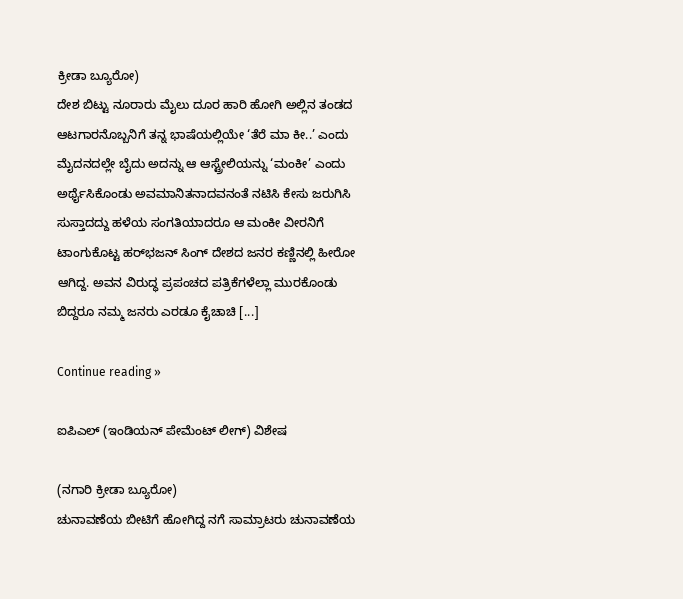ಕ್ರೀಡಾ ಬ್ಯೂರೋ)
ದೇಶ ಬಿಟ್ಟು ನೂರಾರು ಮೈಲು ದೂರ ಹಾರಿ ಹೋಗಿ ಅಲ್ಲಿನ ತಂಡದ ಆಟಗಾರನೊಬ್ಬನಿಗೆ ತನ್ನ ಭಾಷೆಯಲ್ಲಿಯೇ ‘ತೆರೆ ಮಾ ಕೀ..’ ಎಂದು ಮೈದನದಲ್ಲೇ ಬೈದು ಅದನ್ನು ಆ ಆಸ್ಟ್ರೇಲಿಯನ್ನು ‘ಮಂಕೀ’ ಎಂದು ಅರ್ಥೈಸಿಕೊಂಡು ಅವಮಾನಿತನಾದವನಂತೆ ನಟಿಸಿ ಕೇಸು ಜರುಗಿಸಿ ಸುಸ್ತಾದದ್ದು ಹಳೆಯ ಸಂಗತಿಯಾದರೂ ಆ ಮಂಕೀ ವೀರನಿಗೆ ಟಾಂಗುಕೊಟ್ಟ ಹರ್‌ಭಜನ್ ಸಿಂಗ್ ದೇಶದ ಜನರ ಕಣ್ಣಿನಲ್ಲಿ ಹೀರೋ ಆಗಿದ್ದ. ಅವನ ವಿರುದ್ಧ ಪ್ರಪಂಚದ ಪತ್ರಿಕೆಗಳೆಲ್ಲಾ ಮುರಕೊಂಡು ಬಿದ್ದರೂ ನಮ್ಮ ಜನರು ಎರಡೂ ಕೈಚಾಚಿ [...]

Continue reading »

ಐಪಿಎಲ್ (ಇಂಡಿಯನ್ ಪೇಮೆಂಟ್ ಲೀಗ್) ವಿಶೇಷ

(ನಗಾರಿ ಕ್ರೀಡಾ ಬ್ಯೂರೋ)
ಚುನಾವಣೆಯ ಬೀಟಿಗೆ ಹೋಗಿದ್ದ ನಗೆ ಸಾಮ್ರಾಟರು ಚುನಾವಣೆಯ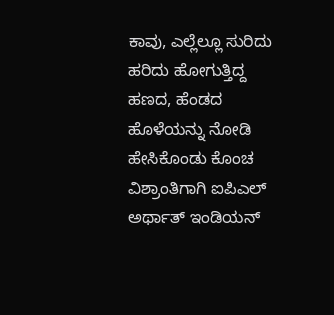ಕಾವು, ಎಲ್ಲೆಲ್ಲೂ ಸುರಿದು ಹರಿದು ಹೋಗುತ್ತಿದ್ದ ಹಣದ, ಹೆಂಡದ ಹೊಳೆಯನ್ನು ನೋಡಿ ಹೇಸಿಕೊಂಡು ಕೊಂಚ ವಿಶ್ರಾಂತಿಗಾಗಿ ಐಪಿಎಲ್ ಅರ್ಥಾತ್ ಇಂಡಿಯನ್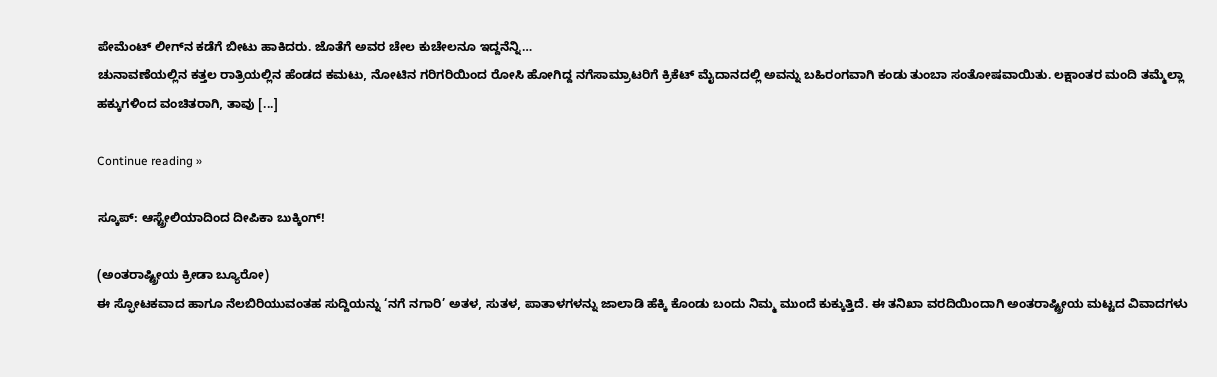ಪೇಮೆಂಟ್ ಲೀಗ್‌ನ ಕಡೆಗೆ ಬೀಟು ಹಾಕಿದರು. ಜೊತೆಗೆ ಅವರ ಚೇಲ ಕುಚೇಲನೂ ಇದ್ದನೆನ್ನಿ…
ಚುನಾವಣೆಯಲ್ಲಿನ ಕತ್ತಲ ರಾತ್ರಿಯಲ್ಲಿನ ಹೆಂಡದ ಕಮಟು, ನೋಟಿನ ಗರಿಗರಿಯಿಂದ ರೋಸಿ ಹೋಗಿದ್ದ ನಗೆಸಾಮ್ರಾಟರಿಗೆ ಕ್ರಿಕೆಟ್ ಮೈದಾನದಲ್ಲಿ ಅವನ್ನು ಬಹಿರಂಗವಾಗಿ ಕಂಡು ತುಂಬಾ ಸಂತೋಷವಾಯಿತು. ಲಕ್ಷಾಂತರ ಮಂದಿ ತಮ್ಮೆಲ್ಲಾ ಹಕ್ಕುಗಳಿಂದ ವಂಚಿತರಾಗಿ, ತಾವು [...]

Continue reading »

ಸ್ಕೂಪ್: ಆಸ್ಟ್ರೇಲಿಯಾದಿಂದ ದೀಪಿಕಾ ಬುಕ್ಕಿಂಗ್!

(ಅಂತರಾಷ್ಟ್ರೀಯ ಕ್ರೀಡಾ ಬ್ಯೂರೋ)
ಈ ಸ್ಫೋಟಕವಾದ ಹಾಗೂ ನೆಲಬಿರಿಯುವಂತಹ ಸುದ್ದಿಯನ್ನು ‘ನಗೆ ನಗಾರಿ’ ಅತಳ, ಸುತಳ, ಪಾತಾಳಗಳನ್ನು ಜಾಲಾಡಿ ಹೆಕ್ಕಿ ಕೊಂಡು ಬಂದು ನಿಮ್ಮ ಮುಂದೆ ಕುಕ್ಕುತ್ತಿದೆ. ಈ ತನಿಖಾ ವರದಿಯಿಂದಾಗಿ ಅಂತರಾಷ್ಟ್ರೀಯ ಮಟ್ಟದ ವಿವಾದಗಳು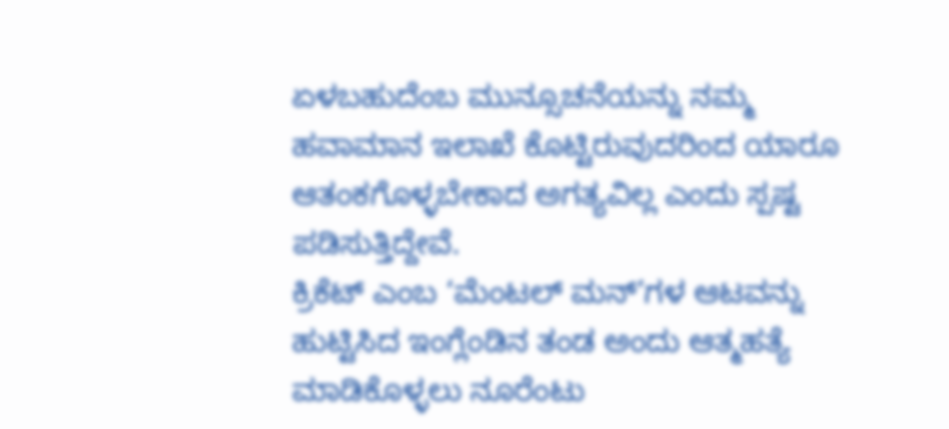ಏಳಬಹುದೆಂಬ ಮುನ್ಸೂಚನೆಯನ್ನು ನಮ್ಮ ಹವಾಮಾನ ಇಲಾಖೆ ಕೊಟ್ಟಿರುವುದರಿಂದ ಯಾರೂ ಆತಂಕಗೊಳ್ಳಬೇಕಾದ ಅಗತ್ಯವಿಲ್ಲ ಎಂದು ಸ್ಪಷ್ಟ ಪಡಿಸುತ್ತಿದ್ದೇವೆ.
ಕ್ರಿಕೆಟ್ ಎಂಬ ‘ಮೆಂಟಲ್ ಮನ್’ಗಳ ಆಟವನ್ನು ಹುಟ್ಟಿಸಿದ ಇಂಗ್ಲೆಂಡಿನ ತಂಡ ಅಂದು ಆತ್ಮಹತ್ಯೆ ಮಾಡಿಕೊಳ್ಳಲು ನೂರೆಂಟು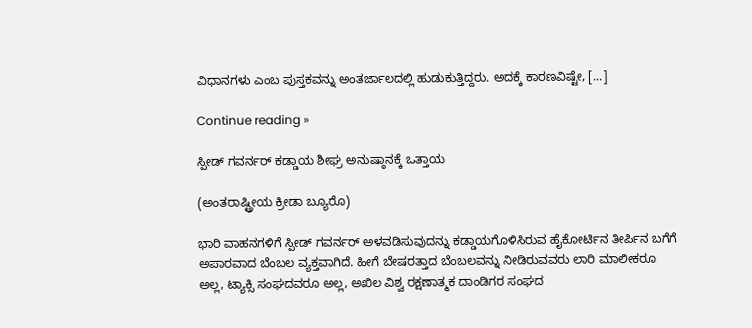ವಿಧಾನಗಳು ಎಂಬ ಪುಸ್ತಕವನ್ನು ಅಂತರ್ಜಾಲದಲ್ಲಿ ಹುಡುಕುತ್ತಿದ್ದರು. ಅದಕ್ಕೆ ಕಾರಣವಿಷ್ಟೇ, [...]

Continue reading »

ಸ್ಪೀಡ್ ಗವರ್ನರ್ ಕಡ್ಡಾಯ ಶೀಘ್ರ ಅನುಷ್ಠಾನಕ್ಕೆ ಒತ್ತಾಯ

(ಅಂತರಾಷ್ಟ್ರೀಯ ಕ್ರೀಡಾ ಬ್ಯೂರೊ)

ಭಾರಿ ವಾಹನಗಳಿಗೆ ಸ್ಪೀಡ್ ಗವರ್ನರ್ ಅಳವಡಿಸುವುದನ್ನು ಕಡ್ಡಾಯಗೊಳಿಸಿರುವ ಹೈಕೋರ್ಟಿನ ತೀರ್ಪಿನ ಬಗೆಗೆ ಅಪಾರವಾದ ಬೆಂಬಲ ವ್ಯಕ್ತವಾಗಿದೆ. ಹೀಗೆ ಬೇಷರತ್ತಾದ ಬೆಂಬಲವನ್ನು ನೀಡಿರುವವರು ಲಾರಿ ಮಾಲೀಕರೂ ಅಲ್ಲ, ಟ್ಯಾಕ್ಸಿ ಸಂಘದವರೂ ಅಲ್ಲ, ಅಖಿಲ ವಿಶ್ವ ರಕ್ಷಣಾತ್ಮಕ ದಾಂಡಿಗರ ಸಂಘದ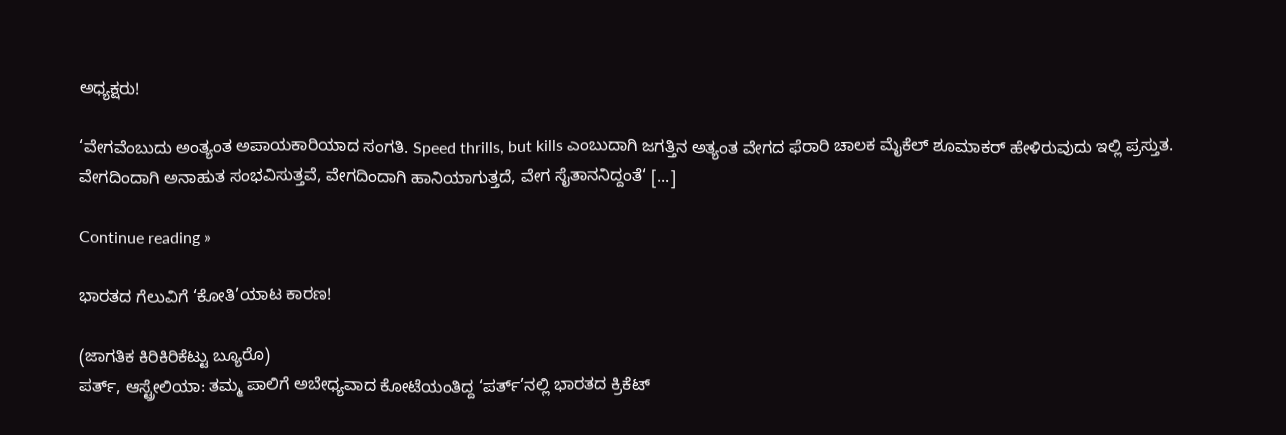ಅಧ್ಯಕ್ಷರು!

‘ವೇಗವೆಂಬುದು ಅಂತ್ಯಂತ ಅಪಾಯಕಾರಿಯಾದ ಸಂಗತಿ. Speed thrills, but kills ಎಂಬುದಾಗಿ ಜಗತ್ತಿನ ಅತ್ಯಂತ ವೇಗದ ಫೆರಾರಿ ಚಾಲಕ ಮೈಕೆಲ್ ಶೂಮಾಕರ್ ಹೇಳಿರುವುದು ಇಲ್ಲಿ ಪ್ರಸ್ತುತ. ವೇಗದಿಂದಾಗಿ ಅನಾಹುತ ಸಂಭವಿಸುತ್ತವೆ, ವೇಗದಿಂದಾಗಿ ಹಾನಿಯಾಗುತ್ತದೆ, ವೇಗ ಸೈತಾನನಿದ್ದಂತೆ‘ [...]

Continue reading »

ಭಾರತದ ಗೆಲುವಿಗೆ ‘ಕೋತಿ’ಯಾಟ ಕಾರಣ!

(ಜಾಗತಿಕ ಕಿರಿಕಿರಿಕೆಟ್ಟು ಬ್ಯೂರೊ)
ಪರ್ತ್, ಆಸ್ಟ್ರೇಲಿಯಾ: ತಮ್ಮ ಪಾಲಿಗೆ ಅಬೇಧ್ಯವಾದ ಕೋಟೆಯಂತಿದ್ದ ‘ಪರ್ತ್’ನಲ್ಲಿ ಭಾರತದ ಕ್ರಿಕೆಟ್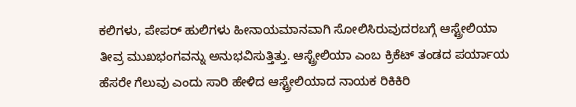ಕಲಿಗಳು, ಪೇಪರ್ ಹುಲಿಗಳು ಹೀನಾಯಮಾನವಾಗಿ ಸೋಲಿಸಿರುವುದರಬಗ್ಗೆ ಆಸ್ಟ್ರೇಲಿಯಾ ತೀವ್ರ ಮುಖಭಂಗವನ್ನು ಅನುಭವಿಸುತ್ತಿತ್ತು. ಆಸ್ಟ್ರೇಲಿಯಾ ಎಂಬ ಕ್ರಿಕೆಟ್ ತಂಡದ ಪರ್ಯಾಯ ಹೆಸರೇ ಗೆಲುವು ಎಂದು ಸಾರಿ ಹೇಳಿದ ಆಸ್ಟ್ರೇಲಿಯಾದ ನಾಯಕ ರಿಕಿಕಿರಿ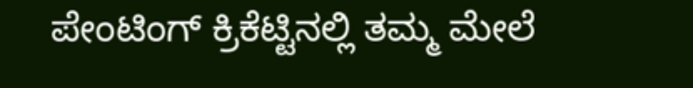ಪೇಂಟಿಂಗ್ ಕ್ರಿಕೆಟ್ಟಿನಲ್ಲಿ ತಮ್ಮ ಮೇಲೆ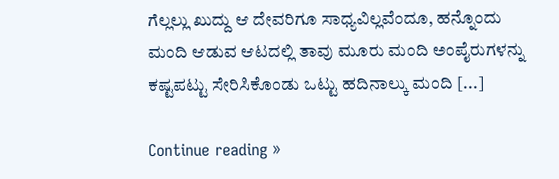ಗೆಲ್ಲಲ್ಲು ಖುದ್ದು ಆ ದೇವರಿಗೂ ಸಾಧ್ಯವಿಲ್ಲವೆಂದೂ, ಹನ್ನೊಂದು ಮಂದಿ ಆಡುವ ಆಟದಲ್ಲಿ ತಾವು ಮೂರು ಮಂದಿ ಅಂಪೈರುಗಳನ್ನು ಕಷ್ಟಪಟ್ಟು ಸೇರಿಸಿಕೊಂಡು ಒಟ್ಟು ಹದಿನಾಲ್ಕು ಮಂದಿ [...]

Continue reading »